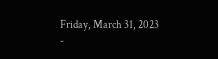Friday, March 31, 2023
-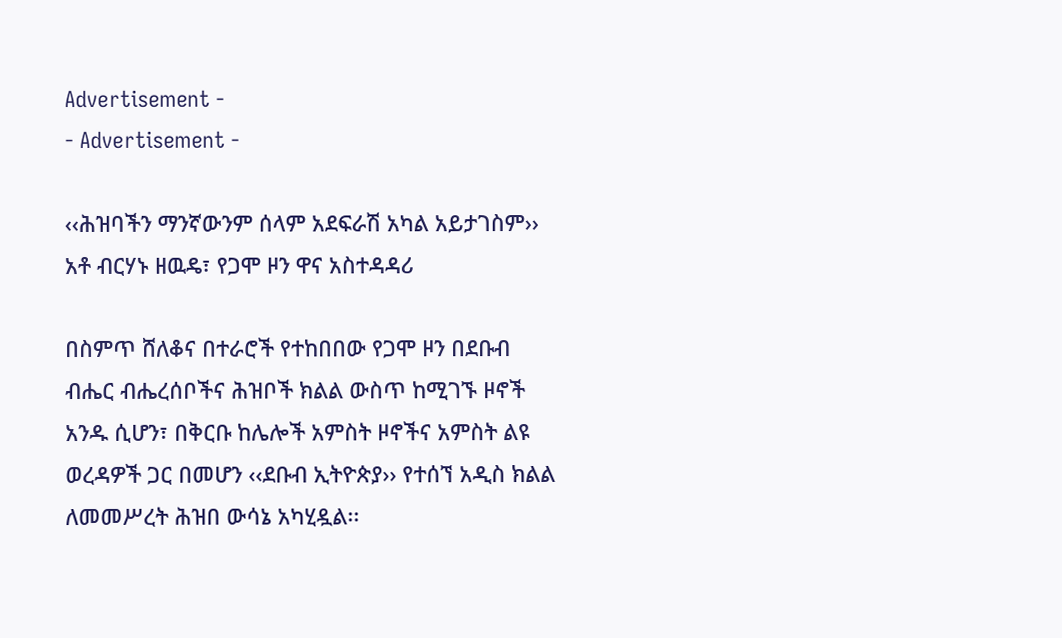Advertisement -
- Advertisement -

‹‹ሕዝባችን ማንኛውንም ሰላም አደፍራሽ አካል አይታገስም›› አቶ ብርሃኑ ዘዉዴ፣ የጋሞ ዞን ዋና አስተዳዳሪ

በስምጥ ሸለቆና በተራሮች የተከበበው የጋሞ ዞን በደቡብ ብሔር ብሔረሰቦችና ሕዝቦች ክልል ውስጥ ከሚገኙ ዞኖች አንዱ ሲሆን፣ በቅርቡ ከሌሎች አምስት ዞኖችና አምስት ልዩ ወረዳዎች ጋር በመሆን ‹‹ደቡብ ኢትዮጵያ›› የተሰኘ አዲስ ክልል ለመመሥረት ሕዝበ ውሳኔ አካሂዷል፡፡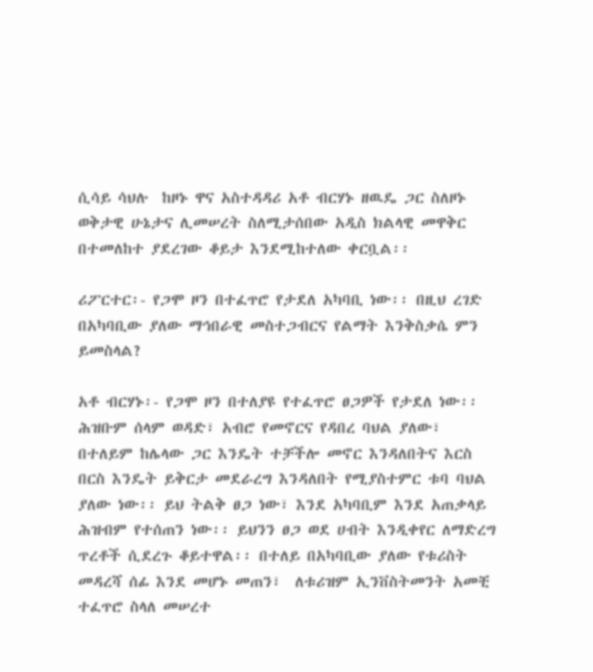ሲሳይ ሳህሉ  ከዞኑ ዋና አስተዳዳሪ አቶ ብርሃኑ ዘዉዴ ጋር ስለዞኑ ወቅታዊ ሁኔታና ሊመሠረት ስለሚታሰበው አዲስ ክልላዊ መዋቅር በተመለከተ ያደረገው ቆይታ እንደሚከተለው ቀርቧል፡፡

ሪፖርተር፡- የጋሞ ዞን በተፈጥሮ የታደለ አካባቢ ነው፡፡ በዚህ ረገድ በአካባቢው ያለው ማኅበራዊ መስተጋብርና የልማት እንቅስቃሴ ምን ይመስላል?

አቶ ብርሃኑ፡- የጋሞ ዞን በተለያዩ የተፈጥሮ ፀጋዎች የታደለ ነው፡፡ ሕዝቡም ሰላም ወዳድ፣ አብሮ የመኖርና የዳበረ ባህል ያለው፣ በተለይም ከሌላው ጋር እንዴት ተቻችሎ መኖር እንዳለበትና እርስ በርስ እንዴት ይቅርታ መደራረግ እንዳለበት የሚያስተምር ቱባ ባህል ያለው ነው፡፡ ይህ ትልቅ ፀጋ ነው፣ እንደ አካባቢም እንደ አጠቃላይ ሕዝብም የተሰጠን ነው፡፡ ይህንን ፀጋ ወደ ሀብት እንዲቀየር ለማድረግ ጥረቶች ሲደረጉ ቆይተዋል፡፡ በተለይ በአካባቢው ያለው የቱሪስት መዳረሻ ሰፊ እንደ መሆኑ መጠን፣  ለቱሪዝም ኢንቨስትመንት አመቺ ተፈጥሮ ስላለ መሠረተ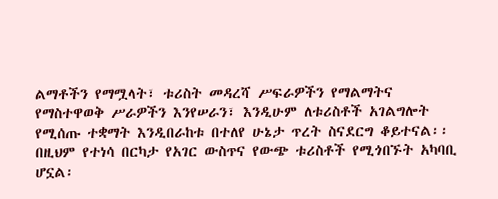ልማቶችን የማሟላት፣ ቱሪስት መዳረሻ ሥፍራዎችን የማልማትና የማስተዋወቅ ሥራዎችን እንየሠራን፣ እንዲሁም ለቱሪስቶች አገልግሎት የሚሰጡ ተቋማት እንዲበራከቱ በተለየ ሁኔታ ጥረት ስናደርግ ቆይተናል፡፡ በዚህም የተነሳ በርካታ የአገር ውስጥና የውጭ ቱሪስቶች የሚጎበኙት አካባቢ ሆኗል፡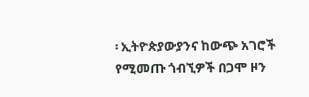፡ ኢትዮጵያውያንና ከውጭ አገሮች የሚመጡ ጎብኚዎች በጋሞ ዞን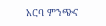አርባ ምንጭና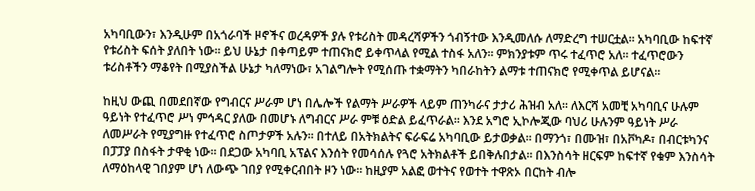አካባቢውን፣ እንዲሁም በአጎራባች ዞኖችና ወረዳዎች ያሉ የቱሪስት መዳረሻዎችን ጎብኝተው እንዲመለሱ ለማድረግ ተሠርቷል፡፡ አካባቢው ከፍተኛ የቱሪስት ፍሰት ያለበት ነው፡፡ ይህ ሁኔታ በቀጣይም ተጠናክሮ ይቀጥላል የሚል ተስፋ አለን፡፡ ምክንያቱም ጥሩ ተፈጥሮ አለ፡፡ ተፈጥሮውን ቱሪስቶችን ማቆየት በሚያስችል ሁኔታ ካለማነው፣ አገልግሎት የሚሰጡ ተቋማትን ካበራከትን ልማቱ ተጠናክሮ የሚቀጥል ይሆናል፡፡

ከዚህ ውጪ በመደበኛው የግብርና ሥራም ሆነ በሌሎች የልማት ሥራዎች ላይም ጠንካራና ታታሪ ሕዝብ አለ፡፡ ለእርሻ አመቺ አካባቢና ሁሉም ዓይነት የተፈጥሮ ሥነ ምኅዳር ያለው በመሆኑ ለግብርና ሥራ ምቹ ዕድል ይፈጥራል፡፡ እንደ አግሮ ኢኮሎጂው ባህሪ ሁሉንም ዓይነት ሥራ ለመሥራት የሚያግዙ የተፈጥሮ ስጦታዎች አሉን፡፡ በተለይ በአትክልትና ፍራፍሬ አካባቢው ይታወቃል፡፡ በማንጎ፣ በሙዝ፣ በአቮካዶ፣ በብርቱካንና በፓፓያ በስፋት ታዋቂ ነው፡፡ በደጋው አካባቢ አፕልና እንሰት የመሳሰሉ የጓሮ አትክልቶች ይበቅሉበታል፡፡ በእንስሳት ዘርፍም ከፍተኛ የቁም እንስሳት ለማዕከላዊ ገበያም ሆነ ለውጭ ገበያ የሚቀርብበት ዞን ነው፡፡ ከዚያም አልፎ ወተትና የወተት ተዋጽኦ በርከት ብሎ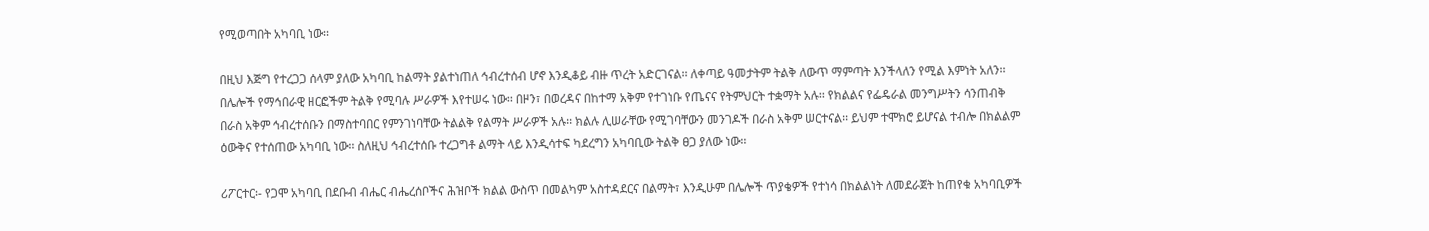የሚወጣበት አካባቢ ነው፡፡

በዚህ እጅግ የተረጋጋ ሰላም ያለው አካባቢ ከልማት ያልተነጠለ ኅብረተሰብ ሆኖ እንዲቆይ ብዙ ጥረት አድርገናል፡፡ ለቀጣይ ዓመታትም ትልቅ ለውጥ ማምጣት እንችላለን የሚል እምነት አለን፡፡ በሌሎች የማኅበራዊ ዘርፎችም ትልቅ የሚባሉ ሥራዎች እየተሠሩ ነው፡፡ በዞን፣ በወረዳና በከተማ አቅም የተገነቡ የጤናና የትምህርት ተቋማት አሉ፡፡ የክልልና የፌዴራል መንግሥትን ሳንጠብቅ በራስ አቅም ኅብረተሰቡን በማስተባበር የምንገነባቸው ትልልቅ የልማት ሥራዎች አሉ፡፡ ክልሉ ሊሠራቸው የሚገባቸውን መንገዶች በራስ አቅም ሠርተናል፡፡ ይህም ተሞክሮ ይሆናል ተብሎ በክልልም ዕውቅና የተሰጠው አካባቢ ነው፡፡ ስለዚህ ኅብረተሰቡ ተረጋግቶ ልማት ላይ እንዲሳተፍ ካደረግን አካባቢው ትልቅ ፀጋ ያለው ነው፡፡

ሪፖርተር፡- የጋሞ አካባቢ በደቡብ ብሔር ብሔረሰቦችና ሕዝቦች ክልል ውስጥ በመልካም አስተዳደርና በልማት፣ እንዲሁም በሌሎች ጥያቄዎች የተነሳ በክልልነት ለመደራጀት ከጠየቁ አካባቢዎች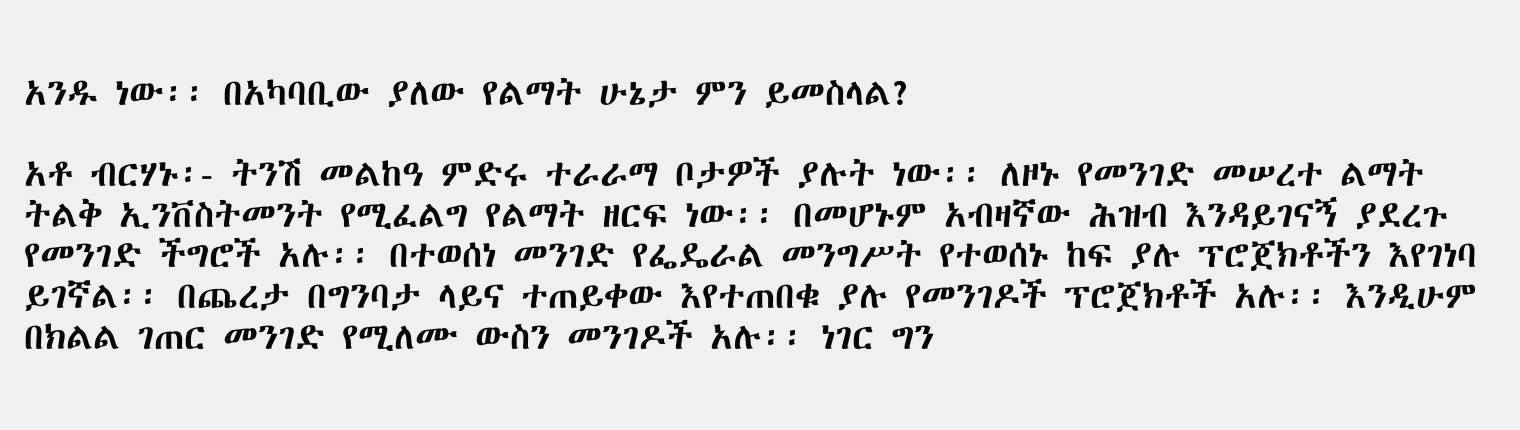አንዱ ነው፡፡ በአካባቢው ያለው የልማት ሁኔታ ምን ይመስላል?

አቶ ብርሃኑ፡- ትንሽ መልከዓ ምድሩ ተራራማ ቦታዎች ያሉት ነው፡፡ ለዞኑ የመንገድ መሠረተ ልማት ትልቅ ኢንቨስትመንት የሚፈልግ የልማት ዘርፍ ነው፡፡ በመሆኑም አብዛኛው ሕዝብ እንዳይገናኝ ያደረጉ የመንገድ ችግሮች አሉ፡፡ በተወሰነ መንገድ የፌዴራል መንግሥት የተወሰኑ ከፍ ያሉ ፕሮጀክቶችን እየገነባ ይገኛል፡፡ በጨረታ በግንባታ ላይና ተጠይቀው እየተጠበቁ ያሉ የመንገዶች ፕሮጀክቶች አሉ፡፡ እንዲሁም በክልል ገጠር መንገድ የሚለሙ ውስን መንገዶች አሉ፡፡ ነገር ግን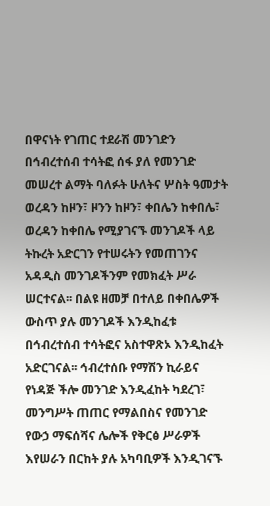በዋናነት የገጠር ተደራሽ መንገድን በኅብረተሰብ ተሳትፎ ሰፋ ያለ የመንገድ መሠረተ ልማት ባለፉት ሁለትና ሦስት ዓመታት ወረዳን ከዞን፣ ዞንን ከዞን፣ ቀበሌን ከቀበሌ፣ ወረዳን ከቀበሌ የሚያገናኙ መንገዶች ላይ ትኩረት አድርገን የተሠሩትን የመጠገንና አዳዲስ መንገዶችንም የመክፈት ሥራ ሠርተናል፡፡ በልዩ ዘመቻ በተለይ በቀበሌዎች ውስጥ ያሉ መንገዶች እንዲከፈቱ በኅብረተሰብ ተሳትፎና አስተዋጽኦ እንዲከፈት አድርገናል፡፡ ኅብረተሰቡ የማሽን ኪራይና የነዳጅ ችሎ መንገድ እንዲፈከት ካደረገ፣ መንግሥት ጠጠር የማልበስና የመንገድ የውኃ ማፍሰሻና ሌሎች የቅርፅ ሥራዎች እየሠራን በርከት ያሉ አካባቢዎች እንዲገናኙ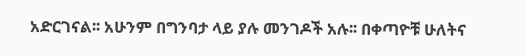አድርገናል፡፡ አሁንም በግንባታ ላይ ያሉ መንገዶች አሉ፡፡ በቀጣዮቹ ሁለትና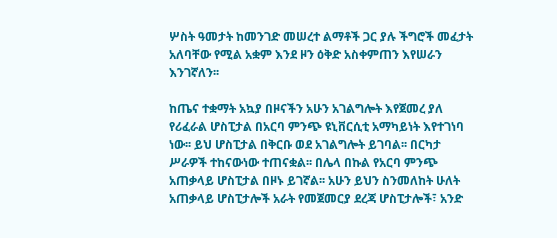ሦስት ዓመታት ከመንገድ መሠረተ ልማቶች ጋር ያሉ ችግሮች መፈታት አለባቸው የሚል አቋም እንደ ዞን ዕቅድ አስቀምጠን እየሠራን እንገኛለን፡፡

ከጤና ተቋማት አኳያ በዞናችን አሁን አገልግሎት እየጀመረ ያለ የሪፈራል ሆስፒታል በአርባ ምንጭ ዩኒቨርሲቲ አማካይነት እየተገነባ ነው፡፡ ይህ ሆስፒታል በቅርቡ ወደ አገልግሎት ይገባል፡፡ በርካታ ሥራዎች ተከናውነው ተጠናቋል፡፡ በሌላ በኩል የአርባ ምንጭ አጠቃላይ ሆስፒታል በዞኑ ይገኛል፡፡ አሁን ይህን ስንመለከት ሁለት አጠቃላይ ሆስፒታሎች አራት የመጀመርያ ደረጃ ሆስፒታሎች፣ አንድ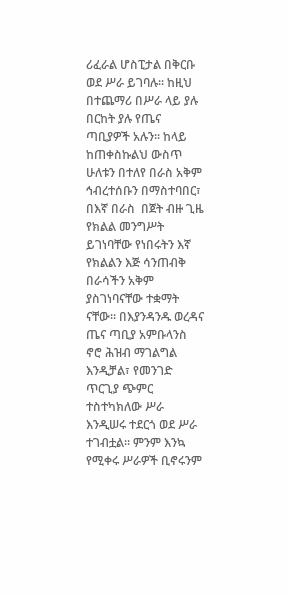ሪፈራል ሆስፒታል በቅርቡ ወደ ሥራ ይገባሉ፡፡ ከዚህ በተጨማሪ በሥራ ላይ ያሉ በርከት ያሉ የጤና ጣቢያዎች አሉን፡፡ ከላይ ከጠቀስኩልህ ውስጥ ሁለቱን በተለየ በራስ አቅም ኅብረተሰቡን በማስተባበር፣ በእኛ በራስ  በጀት ብዙ ጊዜ የክልል መንግሥት ይገነባቸው የነበሩትን እኛ የክልልን እጅ ሳንጠብቅ በራሳችን አቅም ያስገነባናቸው ተቋማት ናቸው፡፡ በእያንዳንዱ ወረዳና ጤና ጣቢያ አምቡላንስ ኖሮ ሕዝብ ማገልግል እንዲቻል፣ የመንገድ ጥርጊያ ጭምር ተስተካክለው ሥራ እንዲሠሩ ተደርጎ ወደ ሥራ ተገብቷል፡፡ ምንም እንኳ የሚቀሩ ሥራዎች ቢኖሩንም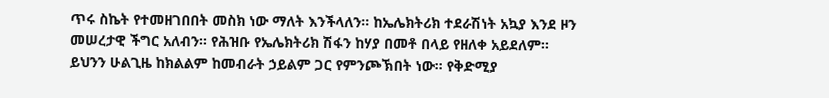ጥሩ ስኬት የተመዘገበበት መስክ ነው ማለት እንችላለን፡፡ ከኤሌክትሪክ ተደራሽነት አኳያ እንደ ዞን መሠረታዊ ችግር አለብን፡፡ የሕዝቡ የኤሌክትሪክ ሽፋን ከሃያ በመቶ በላይ የዘለቀ አይደለም፡፡ ይህንን ሁልጊዜ ከክልልም ከመብራት ኃይልም ጋር የምንጮኽበት ነው፡፡ የቅድሚያ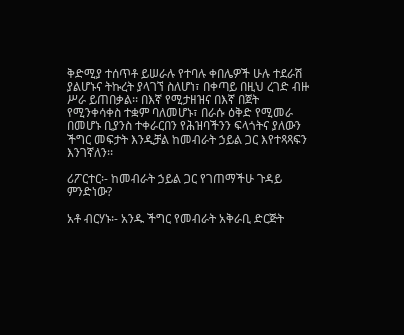ቅድሚያ ተሰጥቶ ይሠራሉ የተባሉ ቀበሌዎች ሁሉ ተደራሽ ያልሆኑና ትኩረት ያላገኘ ስለሆነ፣ በቀጣይ በዚህ ረገድ ብዙ ሥራ ይጠበቃል፡፡ በእኛ የሚታዘዝና በእኛ በጀት የሚንቀሳቀስ ተቋም ባለመሆኑ፣ በራሱ ዕቅድ የሚመራ በመሆኑ ቢያንስ ተቀራርበን የሕዝባችንን ፍላጎትና ያለውን ችግር መፍታት እንዲቻል ከመብራት ኃይል ጋር እየተጻጻፍን እንገኛለን፡፡

ሪፖርተር፡- ከመብራት ኃይል ጋር የገጠማችሁ ጉዳይ ምንድነው?

አቶ ብርሃኑ፡- አንዱ ችግር የመብራት አቅራቢ ድርጅት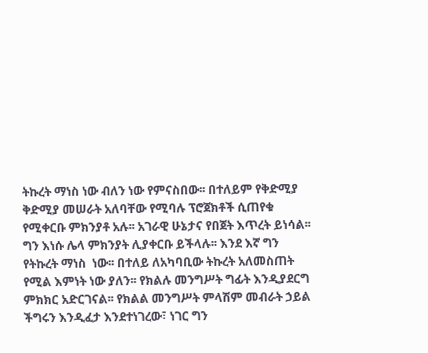ትኩረት ማነስ ነው ብለን ነው የምናስበው፡፡ በተለይም የቅድሚያ ቅድሚያ መሠራት አለባቸው የሚባሉ ፕሮጀክቶች ሲጠየቁ የሚቀርቡ ምክንያቶ አሉ፡፡ አገራዊ ሁኔታና የበጀት እጥረት ይነሳል፡፡ ግን እነሱ ሌላ ምክንያት ሊያቀርቡ ይችላሉ፡፡ እንደ እኛ ግን የትኩረት ማነስ  ነው፡፡ በተለይ ለአካባቢው ትኩረት አለመስጠት የሚል እምነት ነው ያለን፡፡ የክልሉ መንግሥት ግፊት እንዲያደርግ ምክክር አድርገናል፡፡ የክልል መንግሥት ምላሽም መብራት ኃይል ችግሩን እንዲፈታ እንደተነገረው፣ ነገር ግን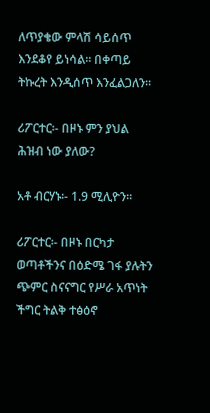ለጥያቄው ምላሽ ሳይሰጥ እንደቆየ ይነሳል፡፡ በቀጣይ ትኩረት እንዲሰጥ እንፈልጋለን፡፡

ሪፖርተር፡- በዞኑ ምን ያህል ሕዝብ ነው ያለው?

አቶ ብርሃኑ፡- 1.9 ሚሊዮን፡፡

ሪፖርተር፡- በዞኑ በርካታ ወጣቶችንና በዕድሜ ገፋ ያሉትን ጭምር ስናናግር የሥራ አጥነት ችግር ትልቅ ተፅዕኖ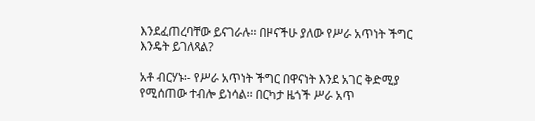እንደፈጠረባቸው ይናገራሉ፡፡ በዞናችሁ ያለው የሥራ አጥነት ችግር እንዴት ይገለጻል?

አቶ ብርሃኑ፡- የሥራ አጥነት ችግር በዋናነት እንደ አገር ቅድሚያ የሚሰጠው ተብሎ ይነሳል፡፡ በርካታ ዜጎች ሥራ አጥ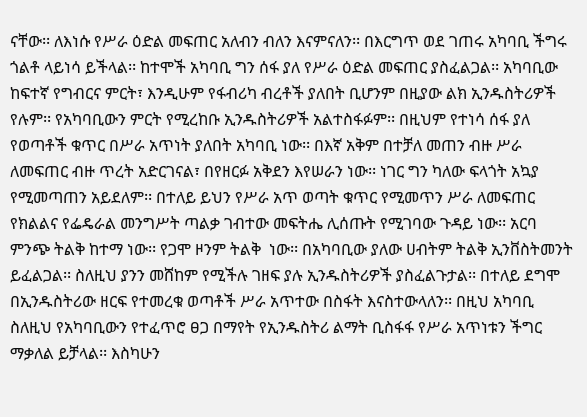ናቸው፡፡ ለእነሱ የሥራ ዕድል መፍጠር አለብን ብለን እናምናለን፡፡ በእርግጥ ወደ ገጠሩ አካባቢ ችግሩ ጎልቶ ላይነሳ ይችላል፡፡ ከተሞች አካባቢ ግን ሰፋ ያለ የሥራ ዕድል መፍጠር ያስፈልጋል፡፡ አካባቢው ከፍተኛ የግብርና ምርት፣ እንዲሁም የፋብሪካ ብረቶች ያለበት ቢሆንም በዚያው ልክ ኢንዱስትሪዎች የሉም፡፡ የአካባቢውን ምርት የሚረከቡ ኢንዱስትሪዎች አልተስፋፉም፡፡ በዚህም የተነሳ ሰፋ ያለ የወጣቶች ቁጥር በሥራ አጥነት ያለበት አካባቢ ነው፡፡ በእኛ አቅም በተቻለ መጠን ብዙ ሥራ ለመፍጠር ብዙ ጥረት አድርገናል፣ በየዘርፉ አቅደን እየሠራን ነው፡፡ ነገር ግን ካለው ፍላጎት አኳያ የሚመጣጠን አይደለም፡፡ በተለይ ይህን የሥራ አጥ ወጣት ቁጥር የሚመጥን ሥራ ለመፍጠር የክልልና የፌዴራል መንግሥት ጣልቃ ገብተው መፍትሔ ሊሰጡት የሚገባው ጉዳይ ነው፡፡ አርባ ምንጭ ትልቅ ከተማ ነው፡፡ የጋሞ ዞንም ትልቅ  ነው፡፡ በአካባቢው ያለው ሀብትም ትልቅ ኢንቨስትመንት ይፈልጋል፡፡ ስለዚህ ያንን መሸከም የሚችሉ ገዘፍ ያሉ ኢንዱስትሪዎች ያስፈልጉታል፡፡ በተለይ ደግሞ በኢንዱስትሪው ዘርፍ የተመረቁ ወጣቶች ሥራ አጥተው በስፋት እናስተውላለን፡፡ በዚህ አካባቢ ስለዚህ የአካባቢውን የተፈጥሮ ፀጋ በማየት የኢንዱስትሪ ልማት ቢስፋፋ የሥራ አጥነቱን ችግር ማቃለል ይቻላል፡፡ እስካሁን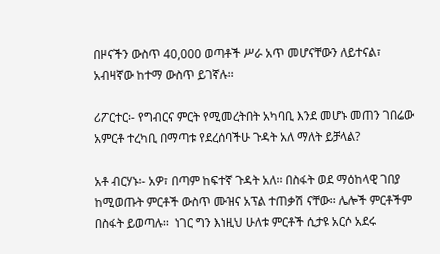በዞናችን ውስጥ 40,000 ወጣቶች ሥራ አጥ መሆናቸውን ለይተናል፣ አብዛኛው ከተማ ውስጥ ይገኛሉ፡፡

ሪፖርተር፡- የግብርና ምርት የሚመረትበት አካባቢ እንደ መሆኑ መጠን ገበሬው አምርቶ ተረካቢ በማጣቱ የደረሰባችሁ ጉዳት አለ ማለት ይቻላል?

አቶ ብርሃኑ፡- አዎ፣ በጣም ከፍተኛ ጉዳት አለ፡፡ በስፋት ወደ ማዕከላዊ ገበያ ከሚወጡት ምርቶች ውስጥ ሙዝና አፕል ተጠቃሽ ናቸው፡፡ ሌሎች ምርቶችም በስፋት ይወጣሉ፡፡  ነገር ግን እነዚህ ሁለቱ ምርቶች ሲታዩ አርሶ አደሩ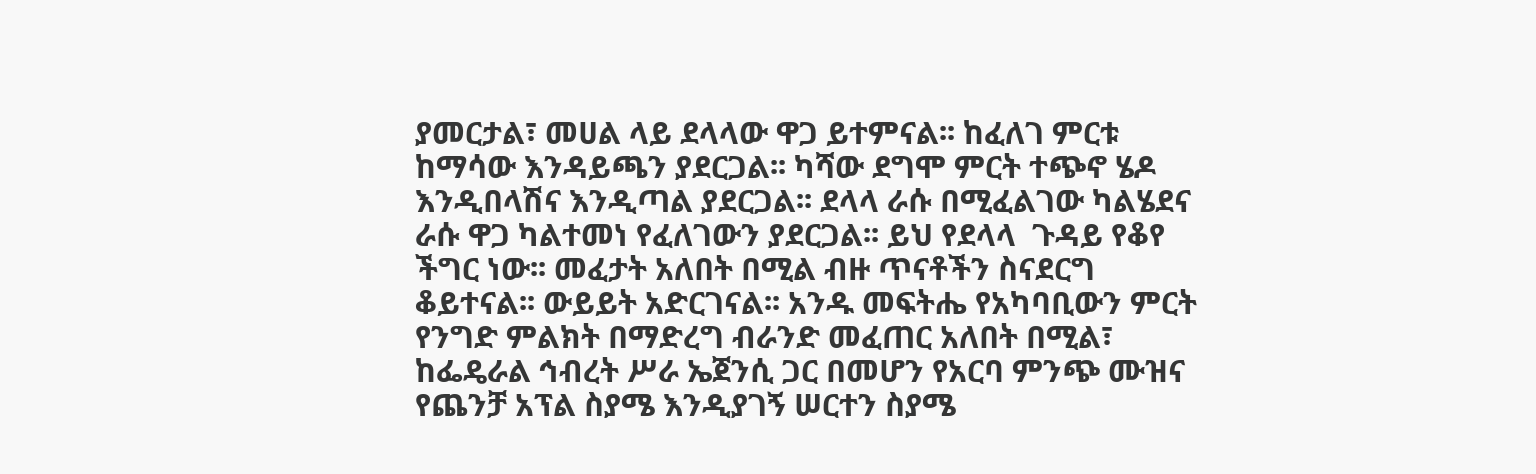ያመርታል፣ መሀል ላይ ደላላው ዋጋ ይተምናል፡፡ ከፈለገ ምርቱ ከማሳው እንዳይጫን ያደርጋል፡፡ ካሻው ደግሞ ምርት ተጭኖ ሄዶ እንዲበላሽና እንዲጣል ያደርጋል፡፡ ደላላ ራሱ በሚፈልገው ካልሄደና ራሱ ዋጋ ካልተመነ የፈለገውን ያደርጋል፡፡ ይህ የደላላ  ጉዳይ የቆየ ችግር ነው፡፡ መፈታት አለበት በሚል ብዙ ጥናቶችን ስናደርግ ቆይተናል፡፡ ውይይት አድርገናል፡፡ አንዱ መፍትሔ የአካባቢውን ምርት የንግድ ምልክት በማድረግ ብራንድ መፈጠር አለበት በሚል፣ ከፌዴራል ኅብረት ሥራ ኤጀንሲ ጋር በመሆን የአርባ ምንጭ ሙዝና የጨንቻ አፕል ስያሜ እንዲያገኝ ሠርተን ስያሜ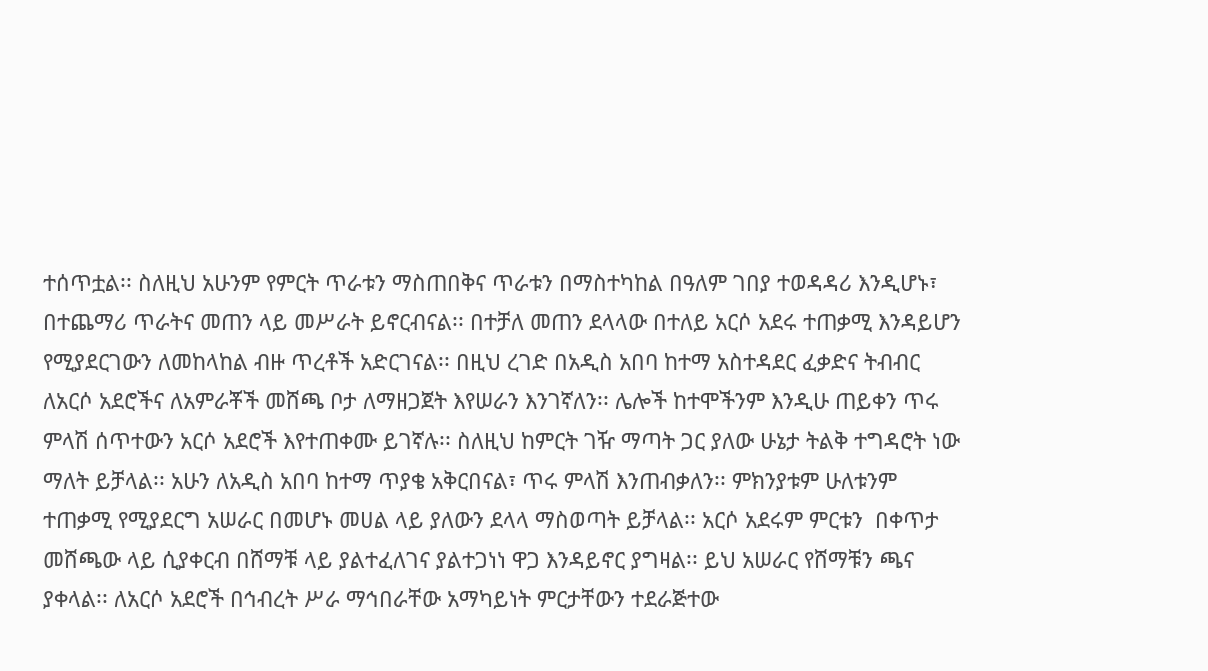ተሰጥቷል፡፡ ስለዚህ አሁንም የምርት ጥራቱን ማስጠበቅና ጥራቱን በማስተካከል በዓለም ገበያ ተወዳዳሪ እንዲሆኑ፣ በተጨማሪ ጥራትና መጠን ላይ መሥራት ይኖርብናል፡፡ በተቻለ መጠን ደላላው በተለይ አርሶ አደሩ ተጠቃሚ እንዳይሆን የሚያደርገውን ለመከላከል ብዙ ጥረቶች አድርገናል፡፡ በዚህ ረገድ በአዲስ አበባ ከተማ አስተዳደር ፈቃድና ትብብር ለአርሶ አደሮችና ለአምራቾች መሸጫ ቦታ ለማዘጋጀት እየሠራን እንገኛለን፡፡ ሌሎች ከተሞችንም እንዲሁ ጠይቀን ጥሩ ምላሽ ሰጥተውን አርሶ አደሮች እየተጠቀሙ ይገኛሉ፡፡ ስለዚህ ከምርት ገዥ ማጣት ጋር ያለው ሁኔታ ትልቅ ተግዳሮት ነው ማለት ይቻላል፡፡ አሁን ለአዲስ አበባ ከተማ ጥያቄ አቅርበናል፣ ጥሩ ምላሽ እንጠብቃለን፡፡ ምክንያቱም ሁለቱንም ተጠቃሚ የሚያደርግ አሠራር በመሆኑ መሀል ላይ ያለውን ደላላ ማስወጣት ይቻላል፡፡ አርሶ አደሩም ምርቱን  በቀጥታ መሸጫው ላይ ሲያቀርብ በሸማቹ ላይ ያልተፈለገና ያልተጋነነ ዋጋ እንዳይኖር ያግዛል፡፡ ይህ አሠራር የሸማቹን ጫና ያቀላል፡፡ ለአርሶ አደሮች በኅብረት ሥራ ማኅበራቸው አማካይነት ምርታቸውን ተደራጅተው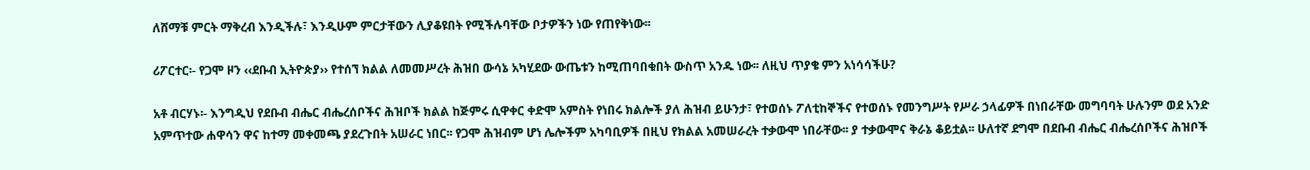ለሸማቹ ምርት ማቅረብ እንዲችሉ፣ እንዲሁም ምርታቸውን ሊያቆዩበት የሚችሉባቸው ቦታዎችን ነው የጠየቅነው፡፡

ሪፖርተር፡- የጋሞ ዞን ‹‹ደቡብ ኢትዮጵያ›› የተሰኘ ክልል ለመመሥረት ሕዝበ ውሳኔ አካሂደው ውጤቱን ከሚጠባበቁበት ውስጥ አንዱ ነው፡፡ ለዚህ ጥያቄ ምን አነሳሳችሁ?

አቶ ብርሃኑ፡- እንግዲህ የደቡብ ብሔር ብሔረሰቦችና ሕዝቦች ክልል ከጅምሩ ሲዋቀር ቀድሞ አምስት የነበሩ ክልሎች ያለ ሕዝብ ይሁንታ፣ የተወሰኑ ፖለቲከኞችና የተወሰኑ የመንግሥት የሥራ ኃላፊዎች በነበራቸው መግባባት ሁሉንም ወደ አንድ አምጥተው ሐዋሳን ዋና ከተማ መቀመጫ ያደረጉበት አሠራር ነበር፡፡ የጋሞ ሕዝብም ሆነ ሌሎችም አካባቢዎች በዚህ የክልል አመሠራረት ተቃውሞ ነበራቸው፡፡ ያ ተቃውሞና ቅራኔ ቆይቷል፡፡ ሁለተኛ ደግሞ በደቡብ ብሔር ብሔረሰቦችና ሕዝቦች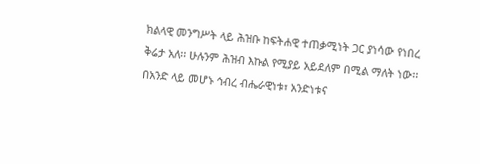ክልላዊ መንግሥት ላይ ሕዝቡ ከፍትሐዊ ተጠቃሚነት ጋር ያነሳው የነበረ ቅሬታ አለ፡፡ ሁሉንም ሕዝብ እኩል የሚያይ አይደለም በሚል ማለት ነው፡፡ በአንድ ላይ መሆኑ ኅብረ ብሔራዊነቱ፣ አንድነቱና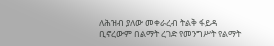ለሕዝብ ያለው መቀራረብ ትልቅ ፋይዳ ቢኖረውም በልማት ረገድ የመንግሥት የልማት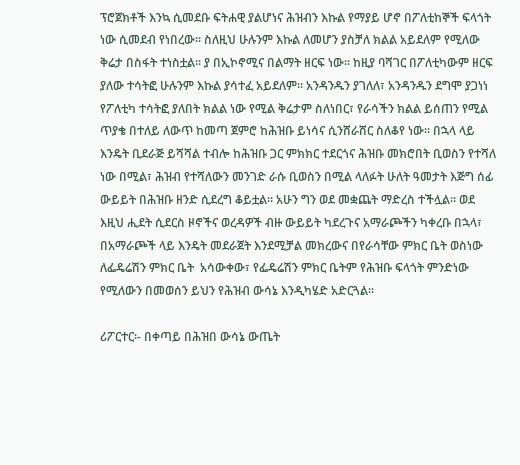ፕሮጀክቶች እንኳ ሲመደቡ ፍትሐዊ ያልሆነና ሕዝብን እኩል የማያይ ሆኖ በፖለቲከኞች ፍላጎት ነው ሲመደብ የነበረው፡፡ ስለዚህ ሁሉንም እኩል ለመሆን ያስቻለ ክልል አይደለም የሚለው ቅሬታ በስፋት ተነስቷል፡፡ ያ በኢኮኖሚና በልማት ዘርፍ ነው፡፡ ከዚያ ባሻገር በፖለቲካውም ዘርፍ ያለው ተሳትፎ ሁሉንም እኩል ያሳተፈ አይደለም፡፡ አንዳንዱን ያገለለ፣ አንዳንዱን ደግሞ ያጋነነ የፖለቲካ ተሳትፎ ያለበት ክልል ነው የሚል ቅሬታም ስለነበር፣ የራሳችን ክልል ይሰጠን የሚል ጥያቄ በተለይ ለውጥ ከመጣ ጀምሮ ከሕዝቡ ይነሳና ሲንሸራሸር ስለቆየ ነው፡፡ በኋላ ላይ እንዴት ቢደራጅ ይሻሻል ተብሎ ከሕዝቡ ጋር ምክክር ተደርጎና ሕዝቡ መክሮበት ቢወስን የተሻለ ነው በሚል፣ ሕዝብ የተሻለውን መንገድ ራሱ ቢወስን በሚል ላለፉት ሁለት ዓመታት እጅግ ሰፊ ውይይት በሕዝቡ ዘንድ ሲደረግ ቆይቷል፡፡ አሁን ግን ወደ መቋጨት ማድረስ ተችሏል፡፡ ወደ እዚህ ሒደት ሲደርስ ዞኖችና ወረዳዎች ብዙ ውይይት ካደረጉና አማራጮችን ካቀረቡ በኋላ፣ በአማራጮች ላይ እንዴት መደራጀት እንደሚቻል መክረውና በየራሳቸው ምክር ቤት ወስነው ለፌዴሬሽን ምክር ቤት  አሳውቀው፣ የፌዴሬሽን ምክር ቤትም የሕዝቡ ፍላጎት ምንድነው የሚለውን በመወሰን ይህን የሕዝብ ውሳኔ እንዲካሄድ አድርጓል፡፡

ሪፖርተር፡- በቀጣይ በሕዝበ ውሳኔ ውጤት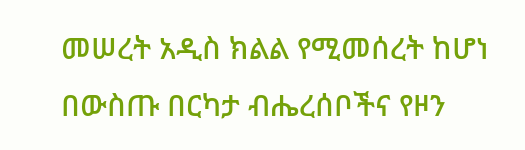መሠረት አዲስ ክልል የሚመሰረት ከሆነ በውስጡ በርካታ ብሔረሰቦችና የዞን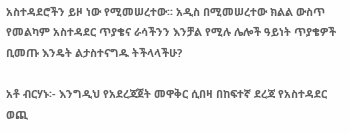አስተዳደሮችን ይዞ ነው የሚመሠረተው፡፡ አዲስ በሚመሠረተው ክልል ውስጥ የመልካም አስተዳደር ጥያቄና ራሳችንን እንቻል የሚሉ ሌሎች ዓይነት ጥያቄዎች ቢመጡ እንዴት ልታስተናግዱ ትችላላችሁ?

አቶ ብርሃኑ፡- እንግዲህ የአደረጃጀት መዋቅር ሲበዛ በከፍተኛ ደረጃ የአስተዳደር ወጪ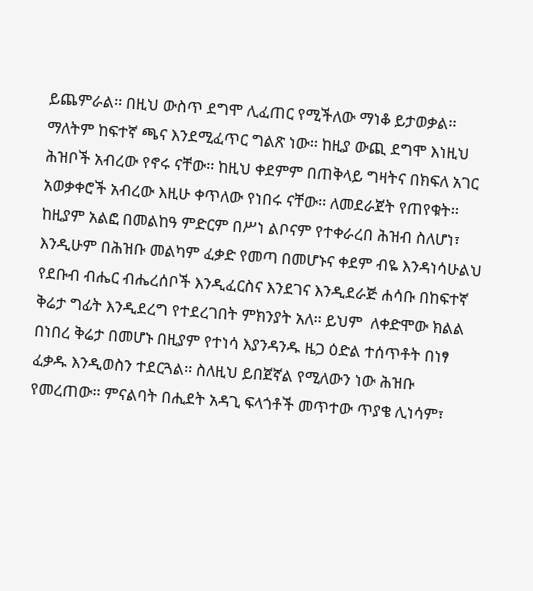ይጨምራል፡፡ በዚህ ውስጥ ደግሞ ሊፈጠር የሚችለው ማነቆ ይታወቃል፡፡ ማለትም ከፍተኛ ጫና እንደሚፈጥር ግልጽ ነው፡፡ ከዚያ ውጪ ደግሞ እነዚህ ሕዝቦች አብረው የኖሩ ናቸው፡፡ ከዚህ ቀደምም በጠቅላይ ግዛትና በክፍለ አገር አወቃቀሮች አብረው እዚሁ ቀጥለው የነበሩ ናቸው፡፡ ለመደራጀት የጠየቁት፡፡ ከዚያም አልፎ በመልከዓ ምድርም በሥነ ልቦናም የተቀራረበ ሕዝብ ስለሆነ፣ እንዲሁም በሕዝቡ መልካም ፈቃድ የመጣ በመሆኑና ቀደም ብዬ እንዳነሳሁልህ የደቡብ ብሔር ብሔረሰቦች እንዲፈርስና እንደገና እንዲደራጅ ሐሳቡ በከፍተኛ ቅሬታ ግፊት እንዲደረግ የተደረገበት ምክንያት አለ፡፡ ይህም  ለቀድሞው ክልል በነበረ ቅሬታ በመሆኑ በዚያም የተነሳ እያንዳንዱ ዜጋ ዕድል ተሰጥቶት በነፃ ፈቃዱ እንዲወስን ተደርጓል፡፡ ስለዚህ ይበጀኛል የሚለውን ነው ሕዝቡ የመረጠው፡፡ ምናልባት በሒደት አዳጊ ፍላጎቶች መጥተው ጥያቄ ሊነሳም፣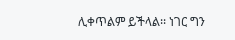ሊቀጥልም ይችላል፡፡ ነገር ግን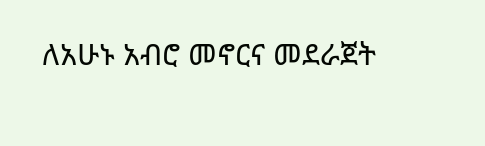ለአሁኑ አብሮ መኖርና መደራጀት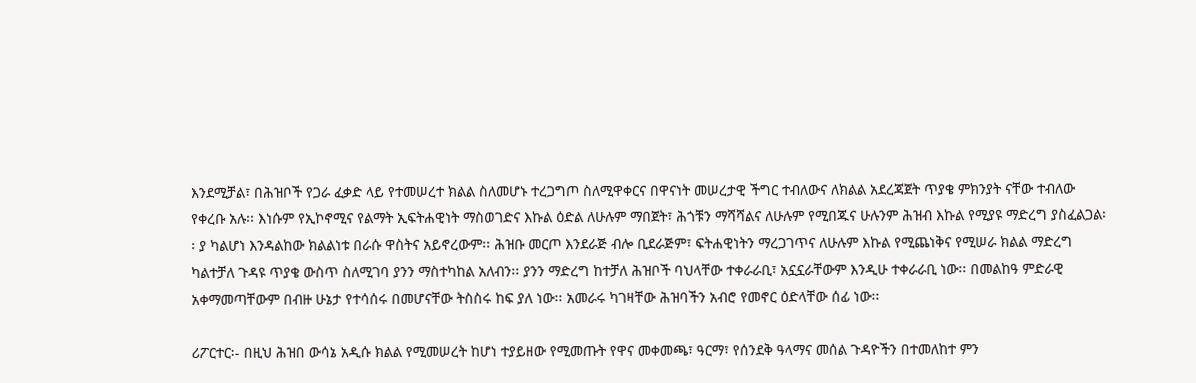እንደሚቻል፣ በሕዝቦች የጋራ ፈቃድ ላይ የተመሠረተ ክልል ስለመሆኑ ተረጋግጦ ስለሚዋቀርና በዋናነት መሠረታዊ ችግር ተብለውና ለክልል አደረጃጀት ጥያቄ ምክንያት ናቸው ተብለው የቀረቡ አሉ፡፡ እነሱም የኢኮኖሚና የልማት ኢፍትሐዊነት ማስወገድና እኩል ዕድል ለሁሉም ማበጀት፣ ሕጎቹን ማሻሻልና ለሁሉም የሚበጁና ሁሉንም ሕዝብ እኩል የሚያዩ ማድረግ ያስፈልጋል፡፡ ያ ካልሆነ እንዳልከው ክልልነቱ በራሱ ዋስትና አይኖረውም፡፡ ሕዝቡ መርጦ እንደራጅ ብሎ ቢደራጅም፣ ፍትሐዊነትን ማረጋገጥና ለሁሉም እኩል የሚጨነቅና የሚሠራ ክልል ማድረግ ካልተቻለ ጉዳዩ ጥያቄ ውስጥ ስለሚገባ ያንን ማስተካከል አለብን፡፡ ያንን ማድረግ ከተቻለ ሕዝቦች ባህላቸው ተቀራራቢ፣ አኗኗራቸውም እንዲሁ ተቀራራቢ ነው፡፡ በመልከዓ ምድራዊ አቀማመጣቸውም በብዙ ሁኔታ የተሳሰሩ በመሆናቸው ትስስሩ ከፍ ያለ ነው፡፡ አመራሩ ካገዛቸው ሕዝባችን አብሮ የመኖር ዕድላቸው ሰፊ ነው፡፡

ሪፖርተር፡- በዚህ ሕዝበ ውሳኔ አዲሱ ክልል የሚመሠረት ከሆነ ተያይዘው የሚመጡት የዋና መቀመጫ፣ ዓርማ፣ የሰንደቅ ዓላማና መሰል ጉዳዮችን በተመለከተ ምን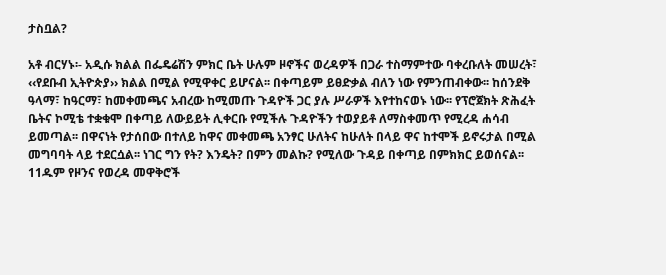ታስቧል?

አቶ ብርሃኑ፡- አዲሱ ክልል በፌዴሬሽን ምክር ቤት ሁሉም ዞኖችና ወረዳዎች በጋራ ተስማምተው ባቀረቡለት መሠረት፣ ‹‹የደቡብ ኢትዮጵያ›› ክልል በሚል የሚዋቀር ይሆናል፡፡ በቀጣይም ይፀድቃል ብለን ነው የምንጠብቀው፡፡ ከሰንደቅ ዓላማ፣ ከዓርማ፣ ከመቀመጫና አብረው ከሚመጡ ጉዳዮች ጋር ያሉ ሥራዎች እየተከናወኑ ነው፡፡ የፕሮጀክት ጽሕፈት ቤትና ኮሚቴ ተቋቁሞ በቀጣይ ለውይይት ሊቀርቡ የሚችሉ ጉዳዮችን ተወያይቶ ለማስቀመጥ የሚረዳ ሐሳብ ይመጣል፡፡ በዋናነት የታሰበው በተለይ ከዋና መቀመጫ አንፃር ሁለትና ከሁለት በላይ ዋና ከተሞች ይኖሩታል በሚል መግባባት ላይ ተደርሷል፡፡ ነገር ግን የት? እንዴት? በምን መልኩ? የሚለው ጉዳይ በቀጣይ በምክክር ይወሰናል፡፡ 11ዱም የዞንና የወረዳ መዋቅሮች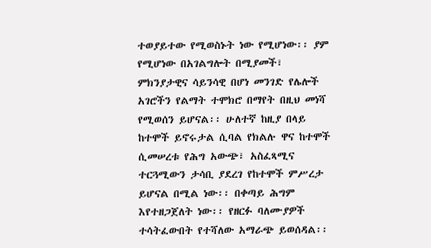ተወያይተው የሚወስኑት ነው የሚሆነው፡፡ ያም የሚሆነው በአገልግሎት በሚያመች፣ ምክንያታዊና ሳይንሳዊ በሆነ መንገድ የሌሎች አገሮችን የልማት ተሞክሮ በማየት በዚህ መነሻ የሚወሰን ይሆናል፡፡ ሁለተኛ ከዚያ በላይ ከተሞች ይኖሩታል ሲባል የክልሉ ዋና ከተሞች ሲመሠረቱ የሕግ አውጭ፣ አስፈጻሚና ተርጓሚውን ታሳቢ ያደረገ የከተሞች ምሥረታ ይሆናል በሚል ነው፡፡ በቀጣይ ሕግም እየተዘጋጀለት ነው፡፡ የዘርፉ ባለሙያዎች ተሳትፈውበት የተሻለው አማራጭ ይወሰዳል፡፡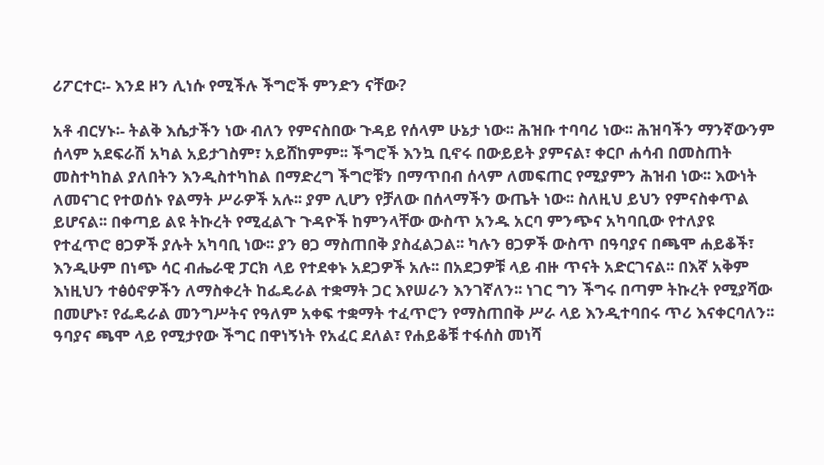ሪፖርተር፡- እንደ ዞን ሊነሱ የሚችሉ ችግሮች ምንድን ናቸው?

አቶ ብርሃኑ፡- ትልቅ እሴታችን ነው ብለን የምናስበው ጉዳይ የሰላም ሁኔታ ነው፡፡ ሕዝቡ ተባባሪ ነው፡፡ ሕዝባችን ማንኛውንም ሰላም አደፍራሽ አካል አይታገስም፣ አይሸከምም፡፡ ችግሮች እንኳ ቢኖሩ በውይይት ያምናል፣ ቀርቦ ሐሳብ በመስጠት መስተካከል ያለበትን እንዲስተካከል በማድረግ ችግሮቹን በማጥበብ ሰላም ለመፍጠር የሚያምን ሕዝብ ነው፡፡ እውነት ለመናገር የተወሰኑ የልማት ሥራዎች አሉ፡፡ ያም ሊሆን የቻለው በሰላማችን ውጤት ነው፡፡ ስለዚህ ይህን የምናስቀጥል ይሆናል፡፡ በቀጣይ ልዩ ትኩረት የሚፈልጉ ጉዳዮች ከምንላቸው ውስጥ አንዱ አርባ ምንጭና አካባቢው የተለያዩ የተፈጥሮ ፀጋዎች ያሉት አካባቢ ነው፡፡ ያን ፀጋ ማስጠበቅ ያስፈልጋል፡፡ ካሉን ፀጋዎች ውስጥ በዓባያና በጫሞ ሐይቆች፣ እንዲሁም በነጭ ሳር ብሔራዊ ፓርክ ላይ የተደቀኑ አደጋዎች አሉ፡፡ በአደጋዎቹ ላይ ብዙ ጥናት አድርገናል፡፡ በእኛ አቅም እነዚህን ተፅዕኖዎችን ለማስቀረት ከፌዴራል ተቋማት ጋር እየሠራን እንገኛለን፡፡ ነገር ግን ችግሩ በጣም ትኩረት የሚያሻው በመሆኑ፣ የፌዴራል መንግሥትና የዓለም አቀፍ ተቋማት ተፈጥሮን የማስጠበቅ ሥራ ላይ እንዲተባበሩ ጥሪ እናቀርባለን፡፡ ዓባያና ጫሞ ላይ የሚታየው ችግር በዋነኝነት የአፈር ደለል፣ የሐይቆቹ ተፋሰስ መነሻ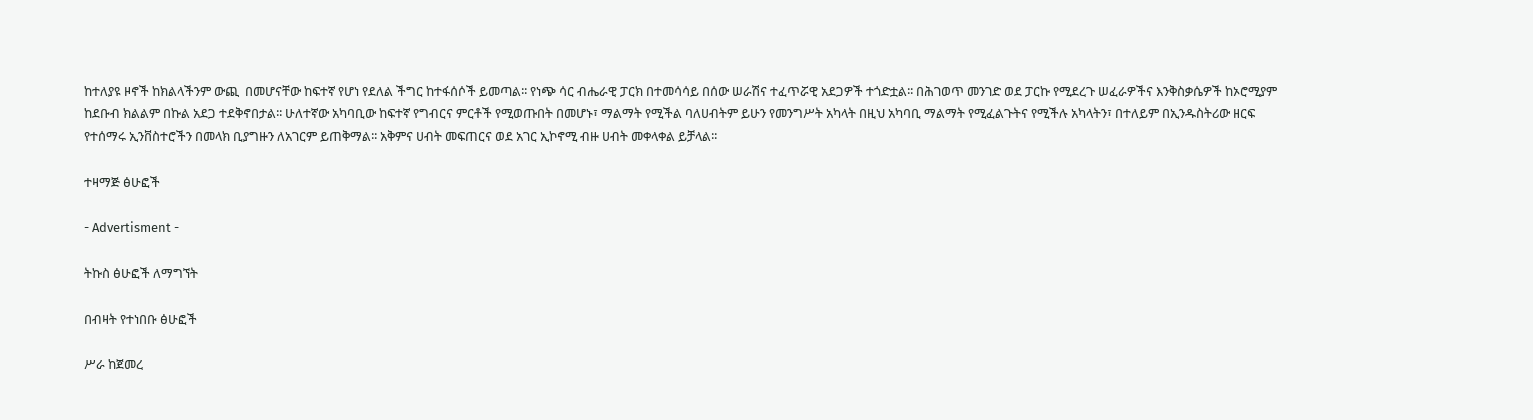ከተለያዩ ዞኖች ከክልላችንም ውጪ  በመሆናቸው ከፍተኛ የሆነ የደለል ችግር ከተፋሰሶች ይመጣል፡፡ የነጭ ሳር ብሔራዊ ፓርክ በተመሳሳይ በሰው ሠራሽና ተፈጥሯዊ አደጋዎች ተጎድቷል፡፡ በሕገወጥ መንገድ ወደ ፓርኩ የሚደረጉ ሠፈራዎችና እንቅስቃሴዎች ከኦሮሚያም ከደቡብ ክልልም በኩል አደጋ ተደቅኖበታል፡፡ ሁለተኛው አካባቢው ከፍተኛ የግብርና ምርቶች የሚወጡበት በመሆኑ፣ ማልማት የሚችል ባለሀብትም ይሁን የመንግሥት አካላት በዚህ አካባቢ ማልማት የሚፈልጉትና የሚችሉ አካላትን፣ በተለይም በኢንዱስትሪው ዘርፍ የተሰማሩ ኢንቨስተሮችን በመላክ ቢያግዙን ለአገርም ይጠቅማል፡፡ አቅምና ሀብት መፍጠርና ወደ አገር ኢኮኖሚ ብዙ ሀብት መቀላቀል ይቻላል፡፡

ተዛማጅ ፅሁፎች

- Advertisment -

ትኩስ ፅሁፎች ለማግኘት

በብዛት የተነበቡ ፅሁፎች

ሥራ ከጀመረ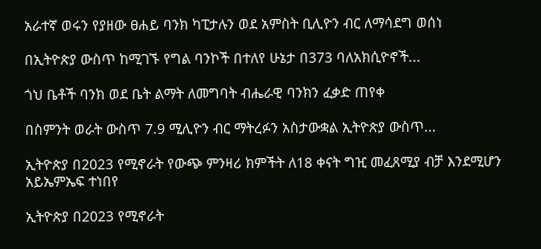አራተኛ ወሩን የያዘው ፀሐይ ባንክ ካፒታሉን ወደ አምስት ቢሊዮን ብር ለማሳደግ ወሰነ

በኢትዮጵያ ውስጥ ከሚገኙ የግል ባንኮች በተለየ ሁኔታ በ373 ባለአክሲዮኖች...

ጎህ ቤቶች ባንክ ወደ ቤት ልማት ለመግባት ብሔራዊ ባንክን ፈቃድ ጠየቀ

በስምንት ወራት ውስጥ 7.9 ሚሊዮን ብር ማትረፉን አስታውቋል ኢትዮጵያ ውስጥ...

ኢትዮጵያ በ2023 የሚኖራት የውጭ ምንዛሪ ክምችት ለ18 ቀናት ግዢ መፈጸሚያ ብቻ እንደሚሆን አይኤምኤፍ ተነበየ

ኢትዮጵያ በ2023 የሚኖራት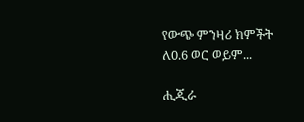የውጭ ምንዛሪ ክምችት ለ0.6 ወር ወይም...

ሒጂራ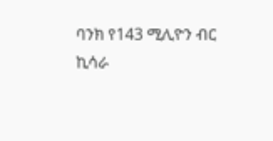ባንክ የ143 ሚሊዮን ብር ኪሳራ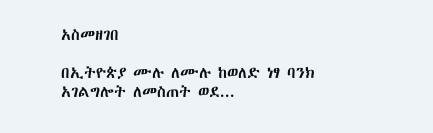አስመዘገበ

በኢትዮጵያ ሙሉ ለሙሉ ከወለድ ነፃ ባንክ አገልግሎት ለመስጠት ወደ...